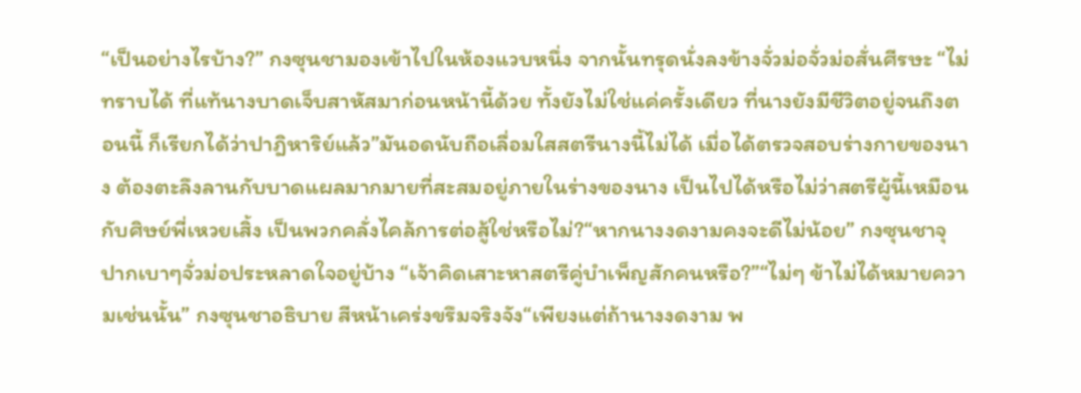“เป็นอย่างไรบ้าง?” กงซุนชามองเข้าไปในห้องแวบหนึ่ง จากนั้นทรุดนั่งลงข้างจั่วม่อจั่วม่อสั่นศีรษะ “ไม่ทราบได้ ที่แท้นางบาดเจ็บสาหัสมาก่อนหน้านี้ด้วย ทั้งยังไม่ใช่แค่ครั้งเดียว ที่นางยังมีชีวิตอยู่จนถึงตอนนี้ ก็เรียกได้ว่าปาฎิหาริย์แล้ว”มันอดนับถือเลื่อมใสสตรีนางนี้ไม่ได้ เมื่อได้ตรวจสอบร่างกายของนาง ต้องตะลึงลานกับบาดแผลมากมายที่สะสมอยู่ภายในร่างของนาง เป็นไปได้หรือไม่ว่าสตรีผู้นี้เหมือนกับศิษย์พี่เหวยเสิ้ง เป็นพวกคลั่งไคล้การต่อสู้ใช่หรือไม่?“หากนางงดงามคงจะดีไม่น้อย” กงซุนชาจุปากเบาๆจั่วม่อประหลาดใจอยู่บ้าง “เจ้าคิดเสาะหาสตรีคู่บำเพ็ญสักคนหรือ?”“ไม่ๆ ข้าไม่ได้หมายความเช่นนั้น” กงซุนชาอธิบาย สีหน้าเคร่งขรึมจริงจัง“เพียงแต่ถ้านางงดงาม พ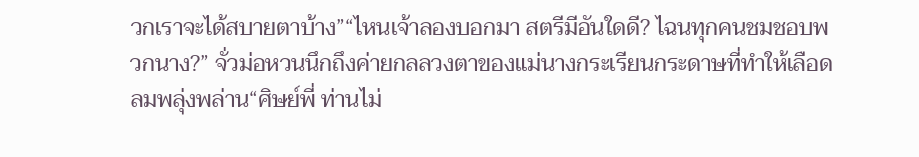วกเราจะได้สบายตาบ้าง”“ไหนเจ้าลองบอกมา สตรีมีอันใดดี? ไฉนทุกคนชมชอบพวกนาง?” จั่วม่อหวนนึกถึงค่ายกลลวงตาของแม่นางกระเรียนกระดาษที่ทำให้เลือดลมพลุ่งพล่าน“ศิษย์พี่ ท่านไม่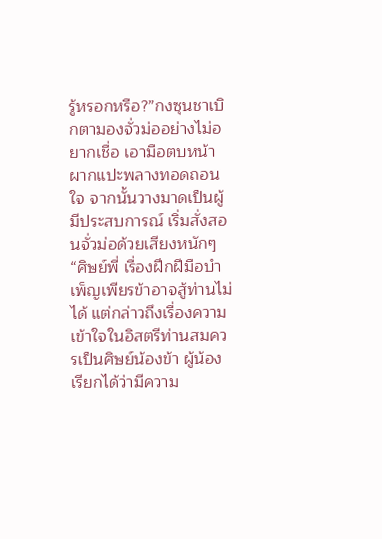รู้หรอกหรือ?”กงซุนชาเบิกตามองจั่วม่ออย่างไม่อยากเชื่อ เอามือตบหน้าผากแปะพลางทอดถอนใจ จากนั้นวางมาดเป็นผู้มีประสบการณ์ เริ่มสั่งสอนจั่วม่อด้วยเสียงหนักๆ “ศิษย์พี่ เรื่องฝึกฝีมือบำเพ็ญเพียรข้าอาจสู้ท่านไม่ได้ แต่กล่าวถึงเรื่องความเข้าใจในอิสตรีท่านสมควรเป็นศิษย์น้องข้า ผู้น้องเรียกได้ว่ามีความ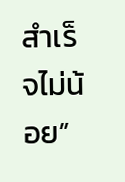สำเร็จไม่น้อย”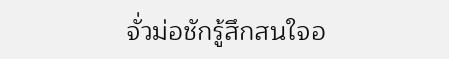จั่วม่อชักรู้สึกสนใจอ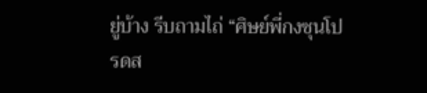ยู่บ้าง รีบถามไถ่ “ศิษย์พี่กงซุนโปรดส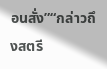อนสั่ง”“กล่าวถึงสตรี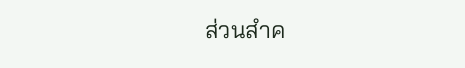ส่วนสำค